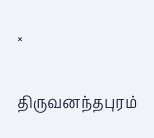×

திருவனந்தபுரம்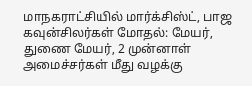மாநகராட்சியில் மார்க்சிஸ்ட், பாஜ கவுன்சிலர்கள் மோதல்: மேயர், துணை மேயர், 2 முன்னாள் அமைச்சர்கள் மீது வழக்கு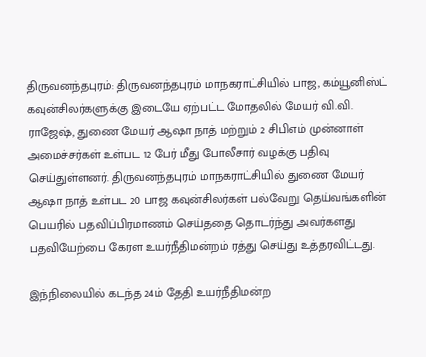திருவனந்தபுரம்: திருவனந்தபுரம் மாநகராட்சியில் பாஜ, கம்யூனிஸ்ட் கவுன்சிலர்களுக்கு இடையே ஏற்பட்ட மோதலில் மேயர் வி.வி. ராஜேஷ், துணை மேயர் ஆஷா நாத் மற்றும் 2 சிபிஎம் முன்னாள் அமைச்சர்கள் உள்பட 12 பேர் மீது போலீசார் வழக்கு பதிவு செய்துள்ளனர். திருவனந்தபுரம் மாநகராட்சியில் துணை மேயர் ஆஷா நாத் உள்பட 20 பாஜ கவுன்சிலர்கள் பல்வேறு தெய்வங்களின் பெயரில் பதவிப்பிரமாணம் செய்ததை தொடர்ந்து அவர்களது பதவியேற்பை கேரள உயர்நீதிமன்றம் ரத்து செய்து உத்தரவிட்டது.

இந்நிலையில் கடந்த 24ம் தேதி உயர்நீதிமன்ற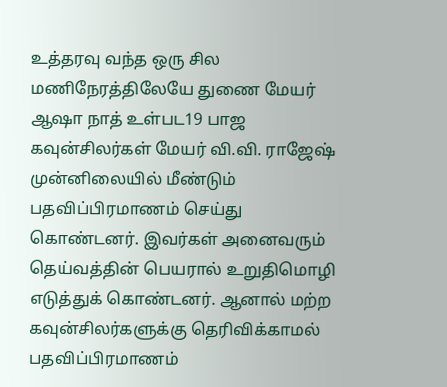உத்தரவு வந்த ஒரு சில மணிநேரத்திலேயே துணை மேயர் ஆஷா நாத் உள்பட19 பாஜ கவுன்சிலர்கள் மேயர் வி.வி. ராஜேஷ் முன்னிலையில் மீண்டும் பதவிப்பிரமாணம் செய்து கொண்டனர். இவர்கள் அனைவரும் தெய்வத்தின் பெயரால் உறுதிமொழி எடுத்துக் கொண்டனர். ஆனால் மற்ற கவுன்சிலர்களுக்கு தெரிவிக்காமல் பதவிப்பிரமாணம்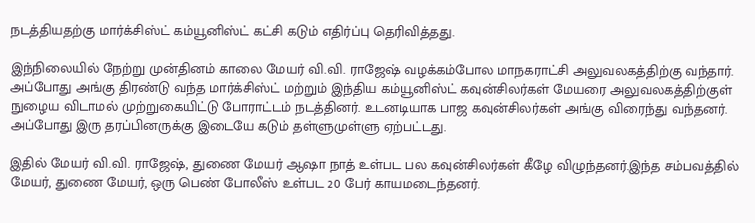நடத்தியதற்கு மார்க்சிஸ்ட் கம்யூனிஸ்ட் கட்சி கடும் எதிர்ப்பு தெரிவித்தது.

இந்நிலையில் நேற்று முன்தினம் காலை மேயர் வி.வி. ராஜேஷ் வழக்கம்போல மாநகராட்சி அலுவலகத்திற்கு வந்தார். அப்போது அங்கு திரண்டு வந்த மார்க்சிஸ்ட் மற்றும் இந்திய கம்யூனிஸ்ட் கவுன்சிலர்கள் மேயரை அலுவலகத்திற்குள் நுழைய விடாமல் முற்றுகையிட்டு போராட்டம் நடத்தினர். உடனடியாக பாஜ கவுன்சிலர்கள் அங்கு விரைந்து வந்தனர். அப்போது இரு தரப்பினருக்கு இடையே கடும் தள்ளுமுள்ளு ஏற்பட்டது.

இதில் மேயர் வி.வி. ராஜேஷ், துணை மேயர் ஆஷா நாத் உள்பட பல கவுன்சிலர்கள் கீழே விழுந்தனர்.இந்த சம்பவத்தில் மேயர், துணை மேயர், ஒரு பெண் போலீஸ் உள்பட 20 பேர் காயமடைந்தனர்.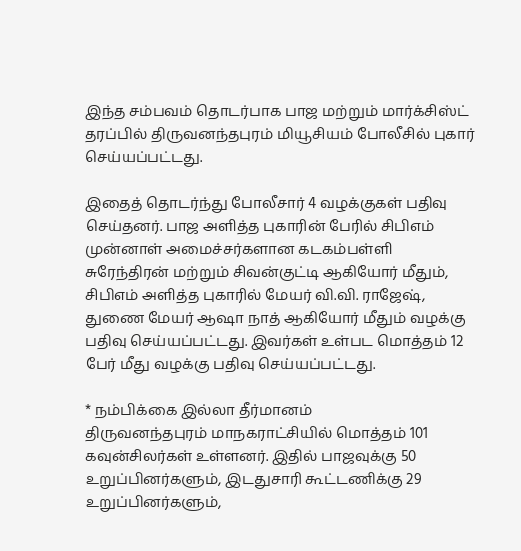இந்த சம்பவம் தொடர்பாக பாஜ மற்றும் மார்க்சிஸ்ட் தரப்பில் திருவனந்தபுரம் மியூசியம் போலீசில் புகார் செய்யப்பட்டது.

இதைத் தொடர்ந்து போலீசார் 4 வழக்குகள் பதிவு செய்தனர். பாஜ அளித்த புகாரின் பேரில் சிபிஎம் முன்னாள் அமைச்சர்களான கடகம்பள்ளி சுரேந்திரன் மற்றும் சிவன்குட்டி ஆகியோர் மீதும், சிபிஎம் அளித்த புகாரில் மேயர் வி.வி. ராஜேஷ், துணை மேயர் ஆஷா நாத் ஆகியோர் மீதும் வழக்கு பதிவு செய்யப்பட்டது. இவர்கள் உள்பட மொத்தம் 12 பேர் மீது வழக்கு பதிவு செய்யப்பட்டது.

* நம்பிக்கை இல்லா தீர்மானம்
திருவனந்தபுரம் மாநகராட்சியில் மொத்தம் 101 கவுன்சிலர்கள் உள்ளனர். இதில் பாஜவுக்கு 50 உறுப்பினர்களும், இடதுசாரி கூட்டணிக்கு 29 உறுப்பினர்களும்,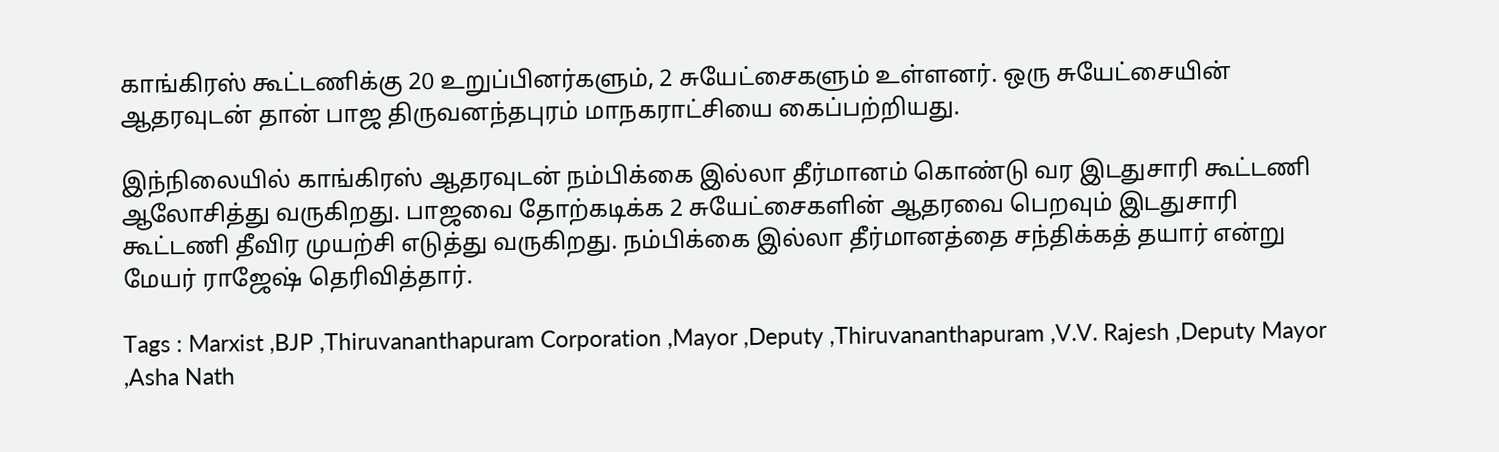காங்கிரஸ் கூட்டணிக்கு 20 உறுப்பினர்களும், 2 சுயேட்சைகளும் உள்ளனர். ஒரு சுயேட்சையின் ஆதரவுடன் தான் பாஜ திருவனந்தபுரம் மாநகராட்சியை கைப்பற்றியது.

இந்நிலையில் காங்கிரஸ் ஆதரவுடன் நம்பிக்கை இல்லா தீர்மானம் கொண்டு வர இடதுசாரி கூட்டணி ஆலோசித்து வருகிறது. பாஜவை தோற்கடிக்க 2 சுயேட்சைகளின் ஆதரவை பெறவும் இடதுசாரி கூட்டணி தீவிர முயற்சி எடுத்து வருகிறது. நம்பிக்கை இல்லா தீர்மானத்தை சந்திக்கத் தயார் என்று மேயர் ராஜேஷ் தெரிவித்தார்.

Tags : Marxist ,BJP ,Thiruvananthapuram Corporation ,Mayor ,Deputy ,Thiruvananthapuram ,V.V. Rajesh ,Deputy Mayor ,Asha Nath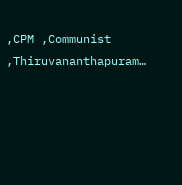,CPM ,Communist ,Thiruvananthapuram…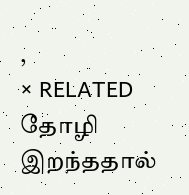,
× RELATED தோழி இறந்ததால்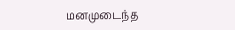மனமுடைந்த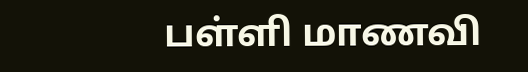பள்ளி மாணவி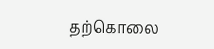தற்கொலை